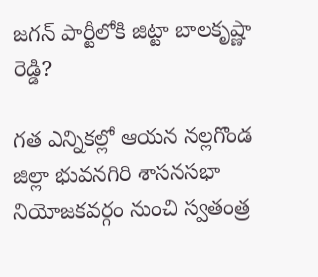జగన్ పార్టీలోకి జిట్టా బాలకృష్ణా రెడ్డి?

గత ఎన్నికల్లో ఆయన నల్లగొండ జిల్లా భువనగిరి శాసనసభా నియోజకవర్గం నుంచి స్వతంత్ర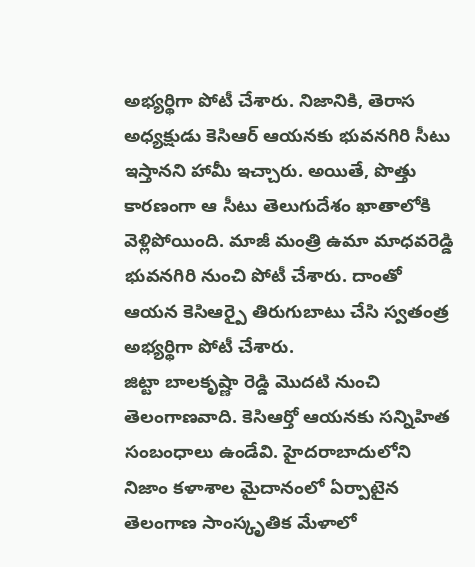అభ్యర్థిగా పోటీ చేశారు. నిజానికి, తెరాస అధ్యక్షుడు కెసిఆర్ ఆయనకు భువనగిరి సీటు ఇస్తానని హామీ ఇచ్చారు. అయితే, పొత్తు కారణంగా ఆ సీటు తెలుగుదేశం ఖాతాలోకి వెళ్లిపోయింది. మాజీ మంత్రి ఉమా మాధవరెడ్డి భువనగిరి నుంచి పోటీ చేశారు. దాంతో ఆయన కెసిఆర్పై తిరుగుబాటు చేసి స్వతంత్ర అభ్యర్థిగా పోటీ చేశారు.
జిట్టా బాలకృష్ణా రెడ్డి మొదటి నుంచి తెలంగాణవాది. కెసిఆర్తో ఆయనకు సన్నిహిత సంబంధాలు ఉండేవి. హైదరాబాదులోని నిజాం కళాశాల మైదానంలో ఏర్పాటైన తెలంగాణ సాంస్కృతిక మేళాలో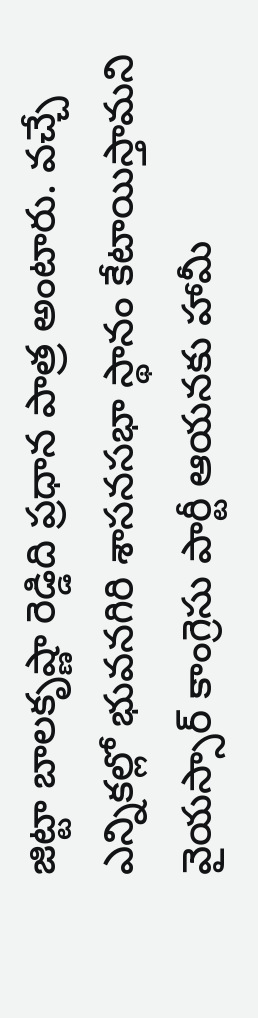జిట్టా బాలకృష్ణా రెడ్డిది ప్రధాన పాత్ర అంటారు. వచ్చే ఎన్నికల్లో భువనగిరి శాసనసభా స్థానం కేటాయిస్తామని వైయస్సార్ కాంగ్రెసు పార్టీ ఆయనకు హామీ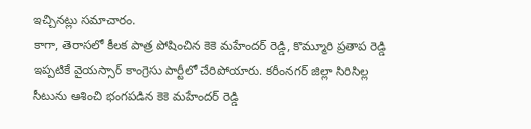ఇచ్చినట్లు సమాచారం.
కాగా, తెరాసలో కీలక పాత్ర పోషించిన కెకె మహేందర్ రెడ్డి, కొమ్మూరి ప్రతాప రెడ్డి ఇప్పటికే వైయస్సార్ కాంగ్రెసు పార్టీలో చేరిపోయారు. కరీంనగర్ జిల్లా సిరిసిల్ల సీటును ఆశించి భంగపడిన కెకె మహేందర్ రెడ్డి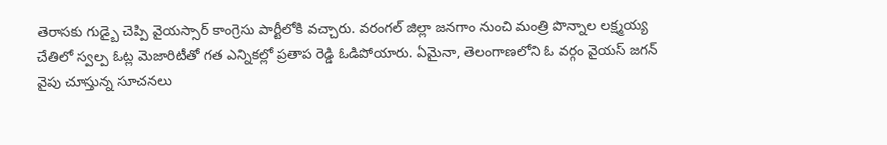తెరాసకు గుడ్బై చెప్పి వైయస్సార్ కాంగ్రెసు పార్టీలోకి వచ్చారు. వరంగల్ జిల్లా జనగాం నుంచి మంత్రి పొన్నాల లక్ష్మయ్య చేతిలో స్వల్ప ఓట్ల మెజారిటీతో గత ఎన్నికల్లో ప్రతాప రెడ్డి ఓడిపోయారు. ఏమైనా, తెలంగాణలోని ఓ వర్గం వైయస్ జగన్ వైపు చూస్తున్న సూచనలు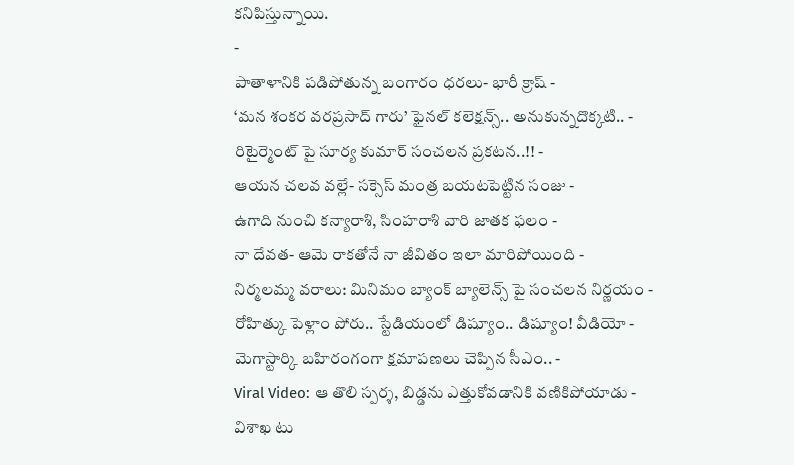కనిపిస్తున్నాయి.
-
పాతాళానికి పడిపోతున్న బంగారం ధరలు- భారీ క్రాష్ -
‘మన శంకర వరప్రసాద్ గారు’ ఫైనల్ కలెక్షన్స్.. అనుకున్నదొక్కటి.. -
రిటైర్మెంట్ పై సూర్య కుమార్ సంచలన ప్రకటన..!! -
ఆయన చలవ వల్లే- సక్సెస్ మంత్ర బయటపెట్టిన సంజు -
ఉగాది నుంచి కన్యారాశి, సింహరాశి వారి జాతక ఫలం -
నా దేవత- ఆమె రాకతోనే నా జీవితం ఇలా మారిపోయింది -
నిర్మలమ్మ వరాలు: మినిమం బ్యాంక్ బ్యాలెన్స్ పై సంచలన నిర్ణయం -
రోహిత్కు పెళ్లాం పోరు.. స్టేడియంలో డిష్యూం.. డిష్యూం! వీడియో -
మెగాస్టార్కి బహిరంగంగా క్షమాపణలు చెప్పిన సీఎం.. -
Viral Video: ఆ తొలి స్పర్శ, బిడ్డను ఎత్తుకోవడానికి వణికిపోయాడు -
విశాఖ టు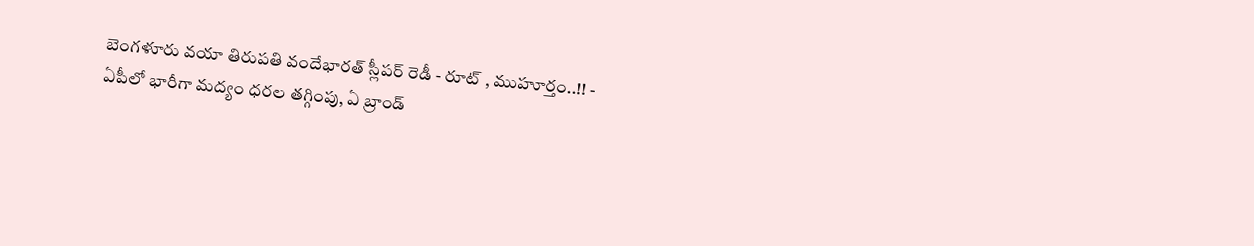బెంగళూరు వయా తిరుపతి వందేభారత్ స్లీపర్ రెడీ - రూట్ , ముహూర్తం..!! -
ఏపీలో భారీగా మద్యం ధరల తగ్గింపు, ఏ బ్రాండ్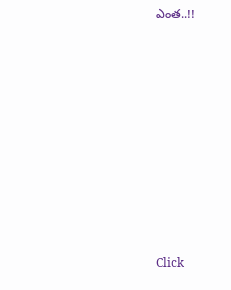ఎంత..!!












Click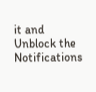it and Unblock the Notifications